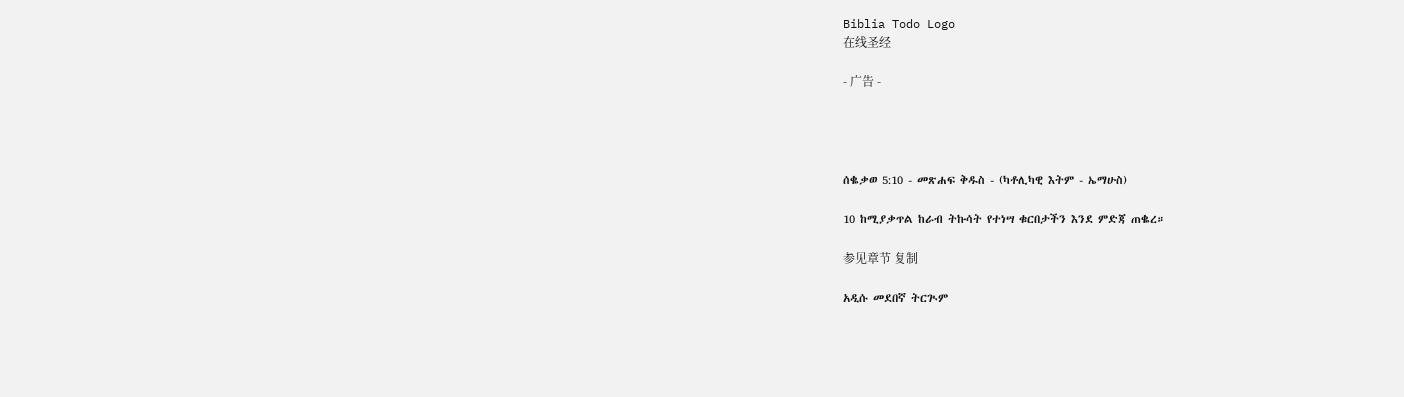Biblia Todo Logo
在线圣经

- 广告 -




ሰቈቃወ 5:10 - መጽሐፍ ቅዱስ - (ካቶሊካዊ እትም - ኤማሁስ)

10 ከሚያቃጥል ከራብ ትኩሳት የተነሣ ቁርበታችን እንደ ምድጃ ጠቈረ።

参见章节 复制

አዲሱ መደበኛ ትርጒም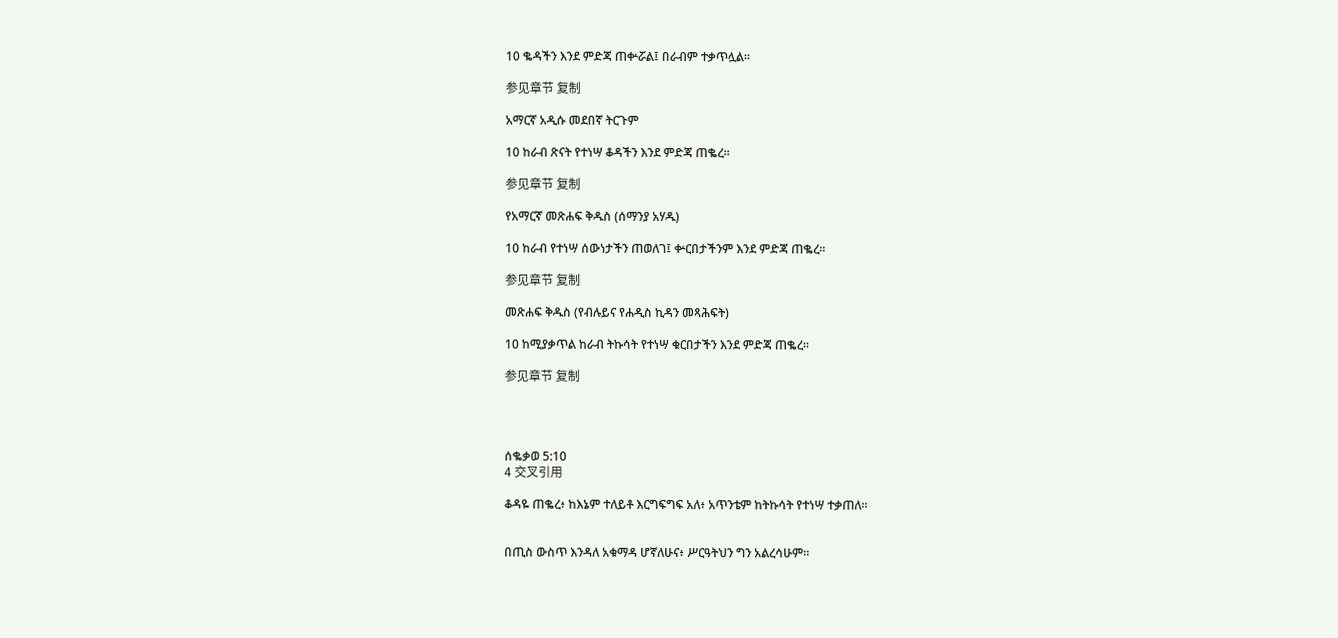10 ቈዳችን እንደ ምድጃ ጠቍሯል፤ በራብም ተቃጥሏል።

参见章节 复制

አማርኛ አዲሱ መደበኛ ትርጉም

10 ከራብ ጽናት የተነሣ ቆዳችን እንደ ምድጃ ጠቈረ።

参见章节 复制

የአማርኛ መጽሐፍ ቅዱስ (ሰማንያ አሃዱ)

10 ከራብ የተነሣ ሰውነታችን ጠወለገ፤ ቍርበታችንም እንደ ምድጃ ጠቈረ።

参见章节 复制

መጽሐፍ ቅዱስ (የብሉይና የሐዲስ ኪዳን መጻሕፍት)

10 ከሚያቃጥል ከራብ ትኩሳት የተነሣ ቁርበታችን እንደ ምድጃ ጠቈረ።

参见章节 复制




ሰቈቃወ 5:10
4 交叉引用

ቆዳዬ ጠቈረ፥ ከእኔም ተለይቶ እርግፍግፍ አለ፥ አጥንቴም ከትኩሳት የተነሣ ተቃጠለ።


በጢስ ውስጥ እንዳለ አቁማዳ ሆኛለሁና፥ ሥርዓትህን ግን አልረሳሁም።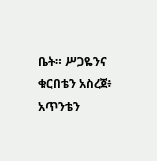ቤት። ሥጋዬንና ቁርበቴን አስረጀ፥ አጥንቴን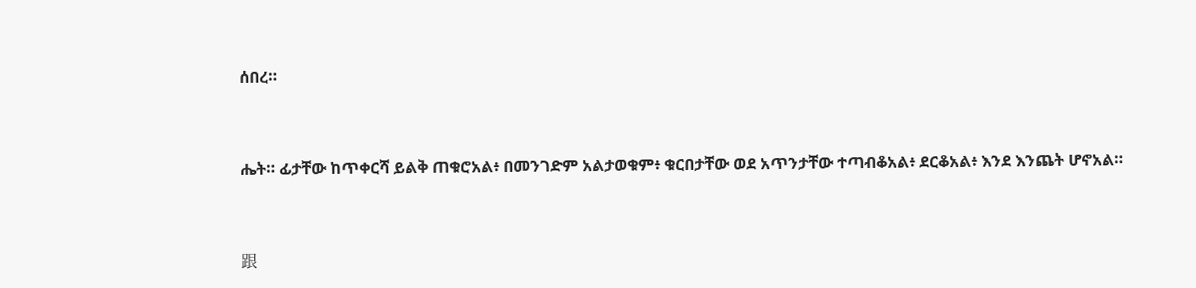ሰበረ።


ሔት። ፊታቸው ከጥቀርሻ ይልቅ ጠቁሮአል፥ በመንገድም አልታወቁም፥ ቁርበታቸው ወደ አጥንታቸው ተጣብቆአል፥ ደርቆአል፥ እንደ እንጨት ሆኖአል።


跟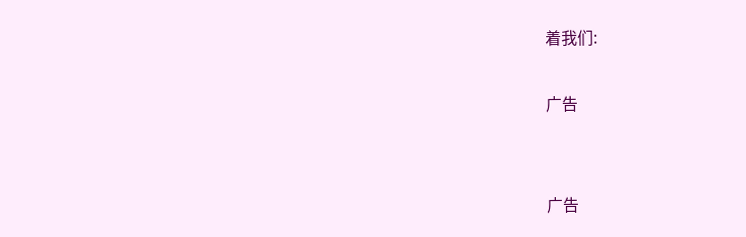着我们:

广告


广告